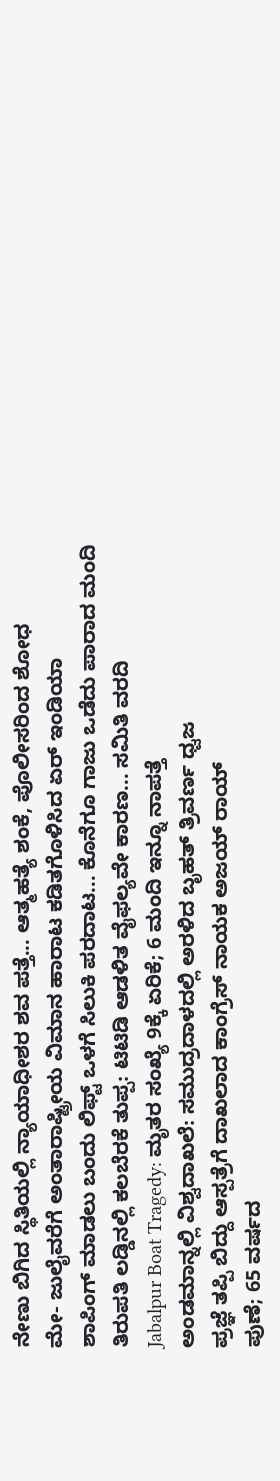ನೇಣು ಬಿಗಿದ ಸ್ಥಿತಿಯಲ್ಲಿ ನ್ಯಾಯಾಧೀಶರ ಶವ ಪತ್ತೆ... ಆತ್ಮಹತ್ಯೆ ಶಂಕೆ, ಪೊಲೀಸರಿಂದ ಶೋಧ
ಮೇ- ಜುಲೈವರೆಗೆ ಅಂತಾರಾಷ್ಟ್ರೀಯ ವಿಮಾನ ಹಾರಾಟ ಕಡಿತಗೊಳಿಸಿದ ಏರ್ ಇಂಡಿಯಾ
ಶಾಪಿಂಗ್ ಮಾಡಲು ಬಂದು ಲಿಫ್ಟ್ ಒಳಗೆ ಸಿಲುಕಿ ಪರದಾಟ... ಕೊನೆಗೂ ಗಾಜು ಒಡೆದು ಪಾರಾದ ಮಂದಿ
ತಿರುಪತಿ ಲಡ್ಡಿನಲ್ಲಿ ಕಲಬೆರಕೆ ತುಪ್ಪ: ಟಿಟಿಡಿ ಆಡಳಿತ ವೈಫಲ್ಯವೇ ಕಾರಣ... ಸಮಿತಿ ವರದಿ
Jabalpur Boat Tragedy: ಮೃತರ ಸಂಖ್ಯೆ 9ಕ್ಕೆ ಏರಿಕೆ; 6 ಮಂದಿ ಇನ್ನೂ ನಾಪತ್ತೆ
ಅಂಡಮಾನ್ನಲ್ಲಿ ವಿಶ್ವದಾಖಲೆ: ಸಮುದ್ರದಾಳದಲ್ಲಿ ಅರಳಿದ ಬೃಹತ್ ತ್ರಿವರ್ಣ ಧ್ವಜ
ಪ್ರಜ್ಞೆ ತಪ್ಪಿ ಬಿದ್ದು ಆಸ್ಪತ್ರೆಗೆ ದಾಖಲಾದ ಕಾಂಗ್ರೆಸ್ ನಾಯಕ ಅಜಯ್ ರಾಯ್
ಪುಣೆ; 65 ವರ್ಷದ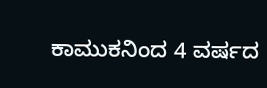ಕಾಮುಕನಿಂದ 4 ವರ್ಷದ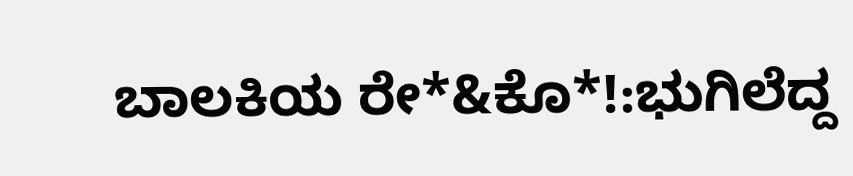ಬಾಲಕಿಯ ರೇ*&ಕೊ*!:ಭುಗಿಲೆದ್ದ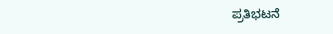ಪ್ರತಿಭಟನೆ